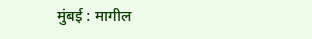मुंबई : मागील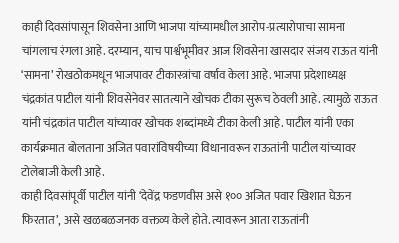काही दिवसांपासून शिवसेना आणि भाजपा यांच्यामधील आरोप-प्रत्यारोपाचा सामना चांगलाच रंगला आहे. दरम्यान, याच पार्श्वभूमीवर आज शिवसेना खासदार संजय राऊत यांनी ‘सामना’ रोखठोकमधून भाजपावर टीकास्त्रांचा वर्षाव केला आहे. भाजपा प्रदेशाध्यक्ष चंद्रकांत पाटील यांनी शिवसेनेवर सातत्याने खोचक टीका सुरूच ठेवली आहे. त्यामुळे राऊत यांनी चंद्रकांत पाटील यांच्यावर खोचक शब्दांमध्ये टीका केली आहे. पाटील यांनी एका कार्यक्रमात बोलताना अजित पवारांविषयीच्या विधानावरून राऊतांनी पाटील यांच्यावर टोलेबाजी केली आहे.
काही दिवसांपूर्वी पाटील यांनी ‘देवेंद्र फडणवीस असे १०० अजित पवार खिशात घेऊन फिरतात’, असे खळबळजनक वक्तव्य केले होते. त्यावरून आता राऊतांनी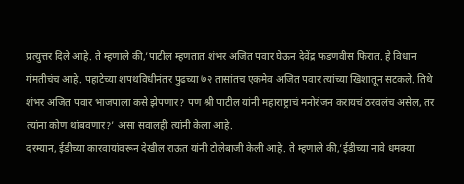प्रत्युत्तर दिले आहे. ते म्हणाले की,’पाटील म्हणतात शंभर अजित पवार घेऊन देवेंद्र फडणवीस फिरात. हे विधान गंमतीचंच आहे. पहाटेच्या शपथविधीनंतर पुढच्या ७२ तासांतच एकमेव अजित पवार त्यांच्या खिशातून सटकले. तिथे शंभर अजित पवार भाजपाला कसे झेपणार? पण श्री पाटील यांनी महाराष्ट्राचं मनोरंजन करायचं ठरवलंच असेल, तर त्यांना कोण थांबवणार?’ असा सवालही त्यांनी केला आहे.
दरम्यान, ईडीच्या कारवायांवरून देखील राऊत यांनी टोलेबाजी केली आहे. ते म्हणाले की,’ईडीच्या नावे धमक्या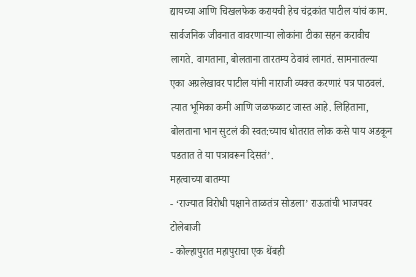द्यायच्या आणि चिखलफेक करायची हेच चंद्रकांत पाटील यांचं काम. सार्वजनिक जीवनात वावरणाऱ्या लोकांना टीका सहन करावीच लागते. वागताना, बोलताना तारतम्य ठेवावं लागतं. सामनातल्या एका अग्रलेखावर पाटील यांनी नाराजी व्यक्त करणारं पत्र पाठवलं. त्यात भूमिका कमी आणि जळफळाट जास्त आहे. लिहिताना, बोलताना भान सुटलं की स्वत:च्याच धोतरात लोक कसे पाय अडकून पडतात ते या पत्रावरून दिसतं’.
महत्वाच्या बातम्या
- ‘राज्यात विरोधी पक्षाने ताळतंत्र सोडला’ राऊतांची भाजपवर टोलेबाजी
- कोल्हापुरात महापुराचा एक थेंबही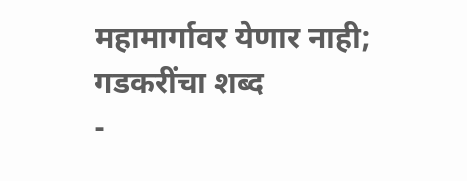महामार्गावर येणार नाही; गडकरींचा शब्द
-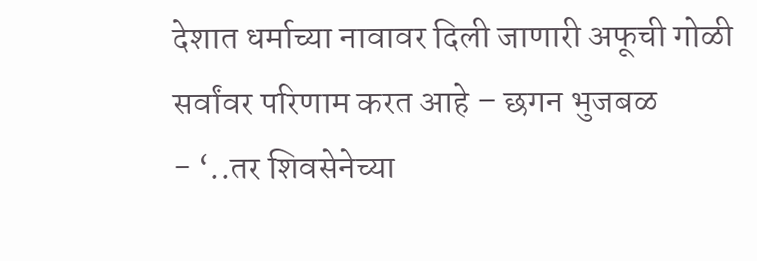देशात धर्माच्या नावावर दिली जाणारी अफूची गोळी सर्वांवर परिणाम करत आहे – छगन भुजबळ
- ‘..तर शिवसेनेच्या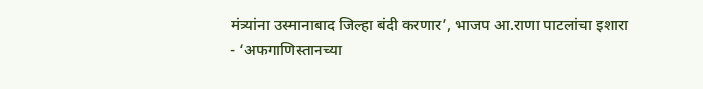मंत्र्यांना उस्मानाबाद जिल्हा बंदी करणार’, भाजप आ.राणा पाटलांचा इशारा
- ‘अफगाणिस्तानच्या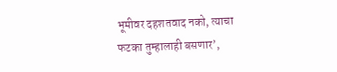भूमीवर दहशतवाद नको, त्याचा फटका तुम्हालाही बसणार’,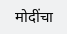मोदींचा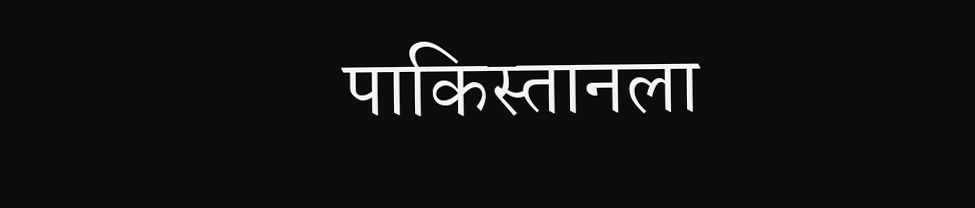पाकिस्तानला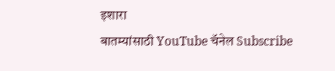इशारा
बातम्यांसाठी YouTube चॅनेल Subscribe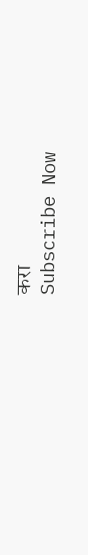करा
Subscribe Now